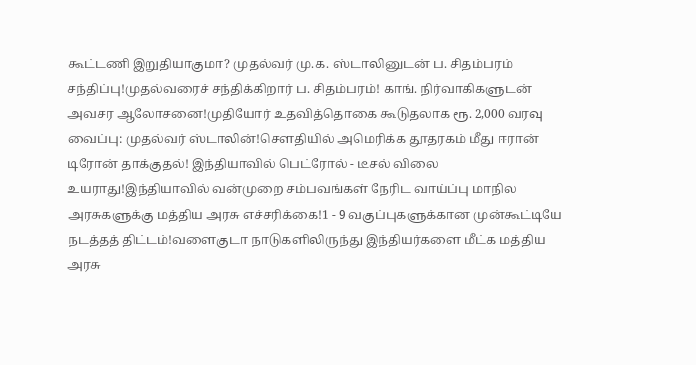கூட்டணி இறுதியாகுமா? முதல்வர் மு.க. ஸ்டாலினுடன் ப. சிதம்பரம் சந்திப்பு!முதல்வரைச் சந்திக்கிறார் ப. சிதம்பரம்! காங். நிர்வாகிகளுடன் அவசர ஆலோசனை!முதியோர் உதவித்தொகை கூடுதலாக ரூ. 2,000 வரவு வைப்பு: முதல்வர் ஸ்டாலின்!சௌதியில் அமெரிக்க தூதரகம் மீது ஈரான் டிரோன் தாக்குதல்! இந்தியாவில் பெட்ரோல் - டீசல் விலை உயராது!இந்தியாவில் வன்முறை சம்பவங்கள் நேரிட வாய்ப்பு மாநில அரசுகளுக்கு மத்திய அரசு எச்சரிக்கை!1 - 9 வகுப்புகளுக்கான முன்கூட்டியே நடத்தத் திட்டம்!வளைகுடா நாடுகளிலிருந்து இந்தியர்களை மீட்க மத்திய அரசு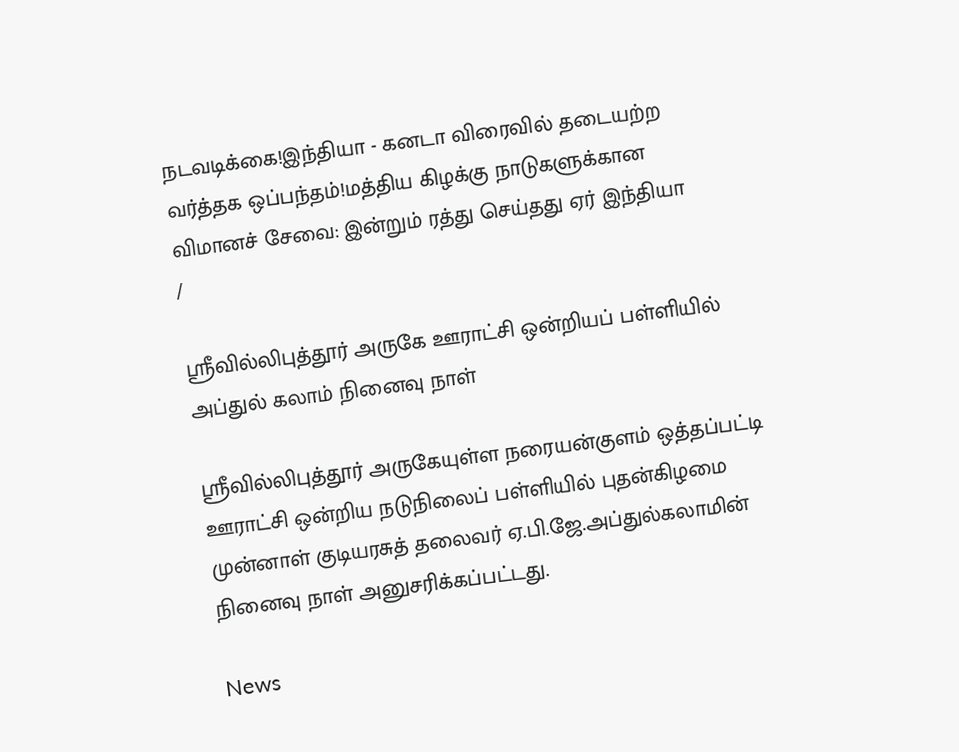நடவடிக்கை!இந்தியா - கனடா விரைவில் தடையற்ற வர்த்தக ஒப்பந்தம்!மத்திய கிழக்கு நாடுகளுக்கான விமானச் சேவை: இன்றும் ரத்து செய்தது ஏர் இந்தியா
/

ஸ்ரீவில்லிபுத்தூர் அருகே ஊராட்சி ஒன்றியப் பள்ளியில் அப்துல் கலாம் நினைவு நாள்

ஸ்ரீவில்லிபுத்தூர் அருகேயுள்ள நரையன்குளம் ஒத்தப்பட்டி ஊராட்சி ஒன்றிய நடுநிலைப் பள்ளியில் புதன்கிழமை முன்னாள் குடியரசுத் தலைவர் ஏ.பி.ஜே.அப்துல்கலாமின் நினைவு நாள் அனுசரிக்கப்பட்டது.

News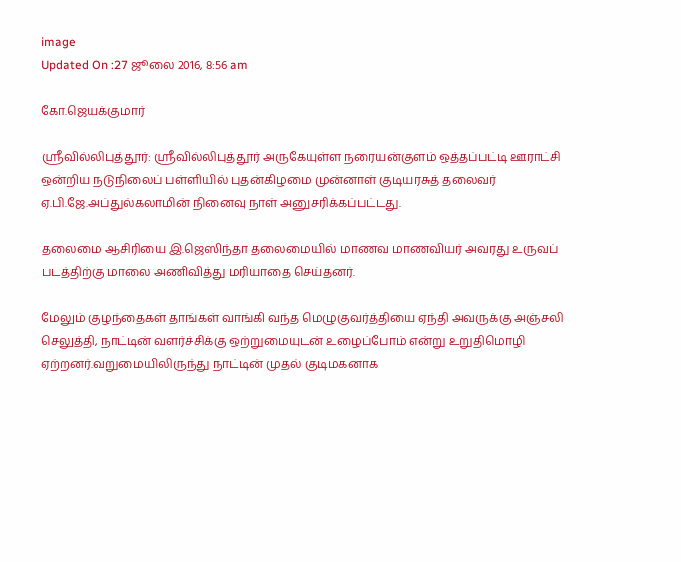image
Updated On :27 ஜூலை 2016, 8:56 am

கோ.ஜெயக்குமார்

ஸ்ரீவில்லிபுத்தூர்: ஸ்ரீவில்லிபுத்தூர் அருகேயுள்ள நரையன்குளம் ஒத்தப்பட்டி ஊராட்சி ஒன்றிய நடுநிலைப் பள்ளியில் புதன்கிழமை முன்னாள் குடியரசுத் தலைவர் ஏ.பி.ஜே.அப்துல்கலாமின் நினைவு நாள் அனுசரிக்கப்பட்டது.

தலைமை ஆசிரியை இ.ஜெஸிந்தா தலைமையில் மாணவ மாணவியர் அவரது உருவப் படத்திற்கு மாலை அணிவித்து மரியாதை செய்தனர்.

மேலும் குழந்தைகள் தாங்கள் வாங்கி வந்த மெழுகுவர்த்தியை ஏந்தி அவருக்கு அஞ்சலி செலுத்தி, நாட்டின் வளர்ச்சிக்கு ஒற்றுமையுடன் உழைப்போம் என்று உறுதிமொழி ஏற்றனர்.வறுமையிலிருந்து நாட்டின் முதல் குடிமகனாக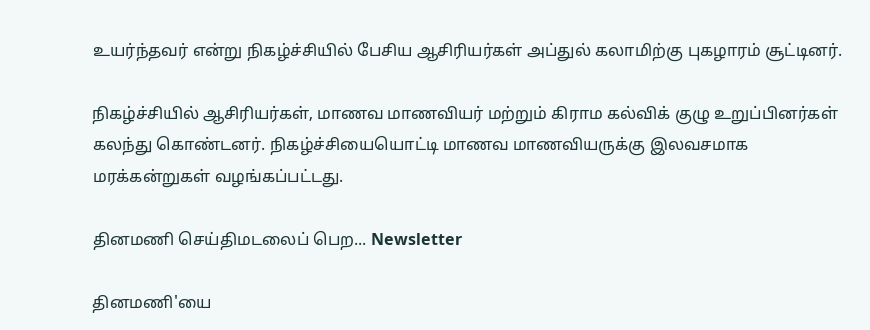உயர்ந்தவர் என்று நிகழ்ச்சியில் பேசிய ஆசிரியர்கள் அப்துல் கலாமிற்கு புகழாரம் சூட்டினர்.

நிகழ்ச்சியில் ஆசிரியர்கள், மாணவ மாணவியர் மற்றும் கிராம கல்விக் குழு உறுப்பினர்கள் கலந்து கொண்டனர். நிகழ்ச்சியையொட்டி மாணவ மாணவியருக்கு இலவசமாக மரக்கன்றுகள் வழங்கப்பட்டது.

தினமணி செய்திமடலைப் பெற... Newsletter

தினமணி'யை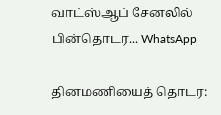வாட்ஸ்ஆப் சேனலில் பின்தொடர... WhatsApp

தினமணியைத் தொடர: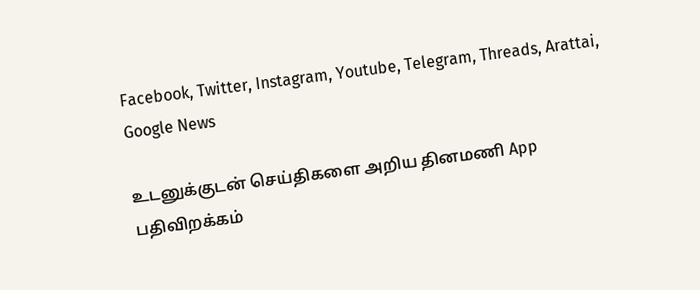Facebook, Twitter, Instagram, Youtube, Telegram, Threads, Arattai, Google News

உடனுக்குடன் செய்திகளை அறிய தினமணி App பதிவிறக்கம்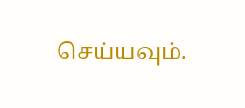செய்யவும்.